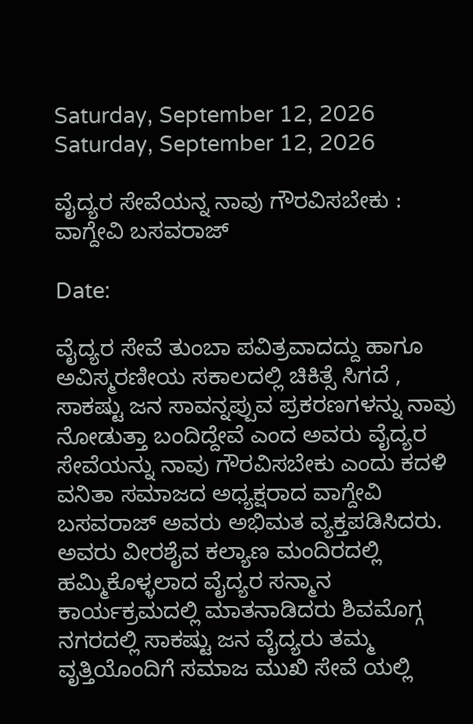Saturday, September 12, 2026
Saturday, September 12, 2026

ವೈದ್ಯರ ಸೇವೆಯನ್ನ ನಾವು ಗೌರವಿಸಬೇಕು : ವಾಗ್ದೇವಿ ಬಸವರಾಜ್

Date:

ವೈದ್ಯರ ಸೇವೆ ತುಂಬಾ ಪವಿತ್ರವಾದದ್ದು ಹಾಗೂ ಅವಿಸ್ಮರಣೀಯ ಸಕಾಲದಲ್ಲಿ ಚಿಕಿತ್ಸೆ ಸಿಗದೆ , ಸಾಕಷ್ಟು ಜನ ಸಾವನ್ನಪ್ಪುವ ಪ್ರಕರಣಗಳನ್ನು ನಾವು ನೋಡುತ್ತಾ ಬಂದಿದ್ದೇವೆ ಎಂದ ಅವರು ವೈದ್ಯರ ಸೇವೆಯನ್ನು ನಾವು ಗೌರವಿಸಬೇಕು ಎಂದು ಕದಳಿ ವನಿತಾ ಸಮಾಜದ ಅಧ್ಯಕ್ಷರಾದ ವಾಗ್ದೇವಿ ಬಸವರಾಜ್ ಅವರು ಅಭಿಮತ ವ್ಯಕ್ತಪಡಿಸಿದರು. ಅವರು ವೀರಶೈವ ಕಲ್ಯಾಣ ಮಂದಿರದಲ್ಲಿ ಹಮ್ಮಿಕೊಳ್ಳಲಾದ ವೈದ್ಯರ ಸನ್ಮಾನ ಕಾರ್ಯಕ್ರಮದಲ್ಲಿ ಮಾತನಾಡಿದರು ಶಿವಮೊಗ್ಗ ನಗರದಲ್ಲಿ ಸಾಕಷ್ಟು ಜನ ವೈದ್ಯರು ತಮ್ಮ ವೃತ್ತಿಯೊಂದಿಗೆ ಸಮಾಜ ಮುಖಿ ಸೇವೆ ಯಲ್ಲಿ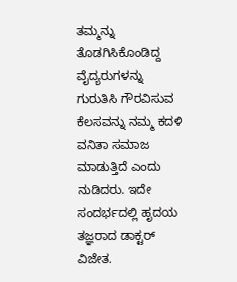ತಮ್ಮನ್ನು ತೊಡಗಿಸಿಕೊಂಡಿದ್ದ ವೈದ್ಯರುಗಳನ್ನು ಗುರುತಿಸಿ ಗೌರವಿಸುವ ಕೆಲಸವನ್ನು ನಮ್ಮ ಕದಳಿ ವನಿತಾ ಸಮಾಜ ಮಾಡುತ್ತಿದೆ ಎಂದು ನುಡಿದರು. ಇದೇ ಸಂದರ್ಭದಲ್ಲಿ ಹೃದಯ ತಜ್ಞರಾದ ಡಾಕ್ಟರ್ ವಿಜೇತ.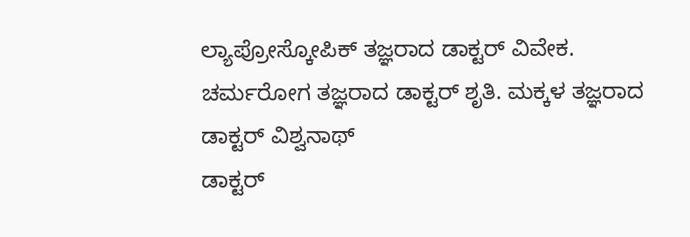ಲ್ಯಾಪ್ರೋಸ್ಕೋಪಿಕ್ ತಜ್ಞರಾದ ಡಾಕ್ಟರ್ ವಿವೇಕ. ಚರ್ಮರೋಗ ತಜ್ಞರಾದ ಡಾಕ್ಟರ್ ಶೃತಿ. ಮಕ್ಕಳ ತಜ್ಞರಾದ ಡಾಕ್ಟರ್ ವಿಶ್ವನಾಥ್
ಡಾಕ್ಟರ್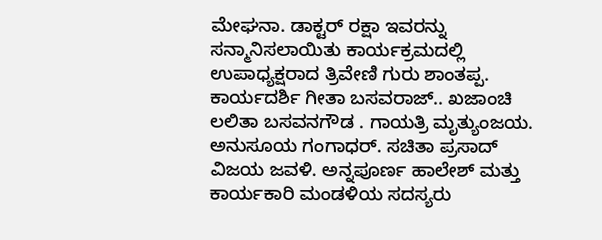ಮೇಘನಾ. ಡಾಕ್ಟರ್ ರಕ್ಷಾ ಇವರನ್ನು ಸನ್ಮಾನಿಸಲಾಯಿತು ಕಾರ್ಯಕ್ರಮದಲ್ಲಿ ಉಪಾಧ್ಯಕ್ಷರಾದ ತ್ರಿವೇಣಿ ಗುರು ಶಾಂತಪ್ಪ. ಕಾರ್ಯದರ್ಶಿ ಗೀತಾ ಬಸವರಾಜ್.. ಖಜಾಂಚಿ ಲಲಿತಾ ಬಸವನಗೌಡ . ಗಾಯತ್ರಿ ಮೃತ್ಯುಂಜಯ. ಅನುಸೂಯ ಗಂಗಾಧರ್. ಸಚಿತಾ ಪ್ರಸಾದ್ ವಿಜಯ ಜವಳಿ. ಅನ್ನಪೂರ್ಣ ಹಾಲೇಶ್ ಮತ್ತು ಕಾರ್ಯಕಾರಿ ಮಂಡಳಿಯ ಸದಸ್ಯರು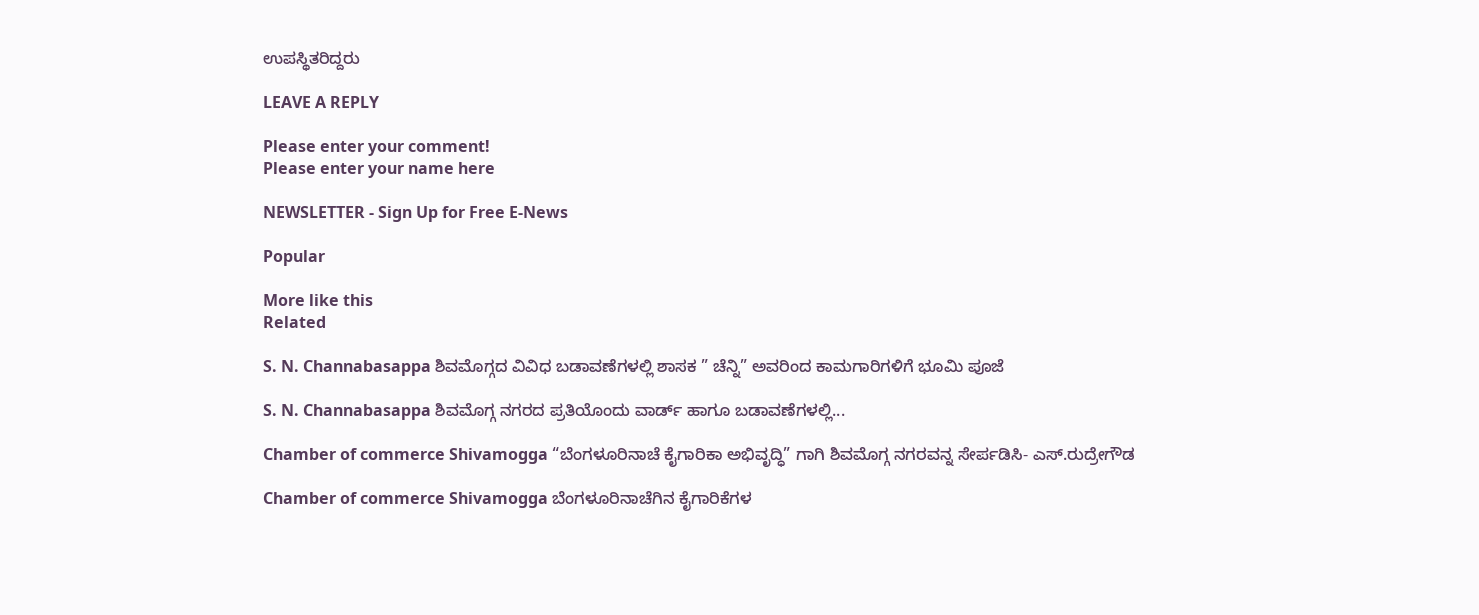ಉಪಸ್ಥಿತರಿದ್ದರು

LEAVE A REPLY

Please enter your comment!
Please enter your name here

NEWSLETTER - Sign Up for Free E-News

Popular

More like this
Related

S. N. Channabasappa ಶಿವಮೊಗ್ಗದ ವಿವಿಧ ಬಡಾವಣೆಗಳಲ್ಲಿ ಶಾಸಕ ” ಚೆನ್ನಿ” ಅವರಿಂದ ಕಾಮಗಾರಿಗಳಿಗೆ ಭೂಮಿ ಪೂಜೆ

S. N. Channabasappa ಶಿವಮೊಗ್ಗ ನಗರದ ಪ್ರತಿಯೊಂದು ವಾರ್ಡ್ ಹಾಗೂ ಬಡಾವಣೆಗಳಲ್ಲಿ...

Chamber of commerce Shivamogga “ಬೆಂಗಳೂರಿನಾಚೆ ಕೈಗಾರಿಕಾ ಅಭಿವೃದ್ಧಿ” ಗಾಗಿ ಶಿವಮೊಗ್ಗ ನಗರವನ್ನ ಸೇರ್ಪಡಿಸಿ- ಎಸ್.ರುದ್ರೇಗೌಡ

Chamber of commerce Shivamogga ಬೆಂಗಳೂರಿನಾಚೆಗಿನ ಕೈಗಾರಿಕೆಗಳ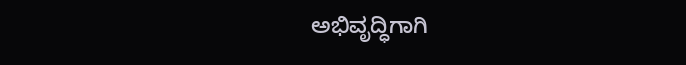ಅಭಿವೃದ್ಧಿಗಾಗಿ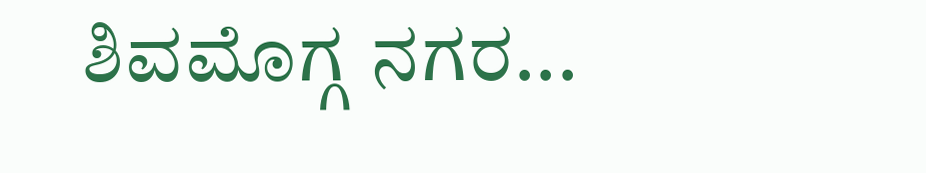ಶಿವಮೊಗ್ಗ ನಗರ...